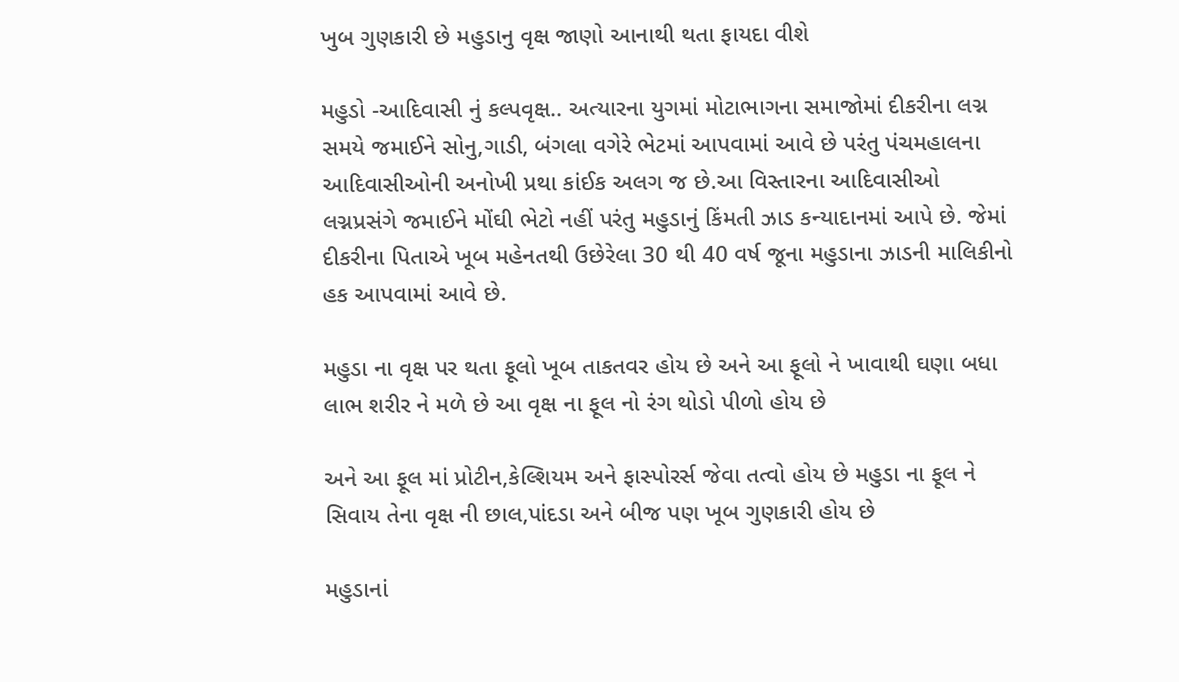ખુબ ગુણકારી છે મહુડાનુ વૃક્ષ જાણો આનાથી થતા ફાયદા વીશે

મહુડો -આદિવાસી નું કલ્પવૃક્ષ.. અત્યારના યુગમાં મોટાભાગના સમાજોમાં દીકરીના લગ્ન સમયે જમાઈને સોનુ,ગાડી, બંગલા વગેરે ભેટમાં આપવામાં આવે છે પરંતુ પંચમહાલના આદિવાસીઓની અનોખી પ્રથા કાંઈક અલગ જ છે.આ વિસ્તારના આદિવાસીઓ લગ્નપ્રસંગે જમાઈને મોંઘી ભેટો નહીં પરંતુ મહુડાનું કિંમતી ઝાડ કન્યાદાનમાં આપે છે. જેમાં દીકરીના પિતાએ ખૂબ મહેનતથી ઉછેરેલા 30 થી 40 વર્ષ જૂના મહુડાના ઝાડની માલિકીનો હક આપવામાં આવે છે.

મહુડા ના વૃક્ષ પર થતા ફૂલો ખૂબ તાકતવર હોય છે અને આ ફૂલો ને ખાવાથી ઘણા બધા લાભ શરીર ને મળે છે આ વૃક્ષ ના ફૂલ નો રંગ થોડો પીળો હોય છે

અને આ ફૂલ માં પ્રોટીન,કેલ્શિયમ અને ફાસ્પોરર્સ જેવા તત્વો હોય છે મહુડા ના ફૂલ ને સિવાય તેના વૃક્ષ ની છાલ,પાંદડા અને બીજ પણ ખૂબ ગુણકારી હોય છે

મહુડાનાં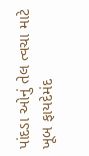પાંદડા ઓનું તેલ ત્વચા માટે ખૂબ ફાયદેમંદ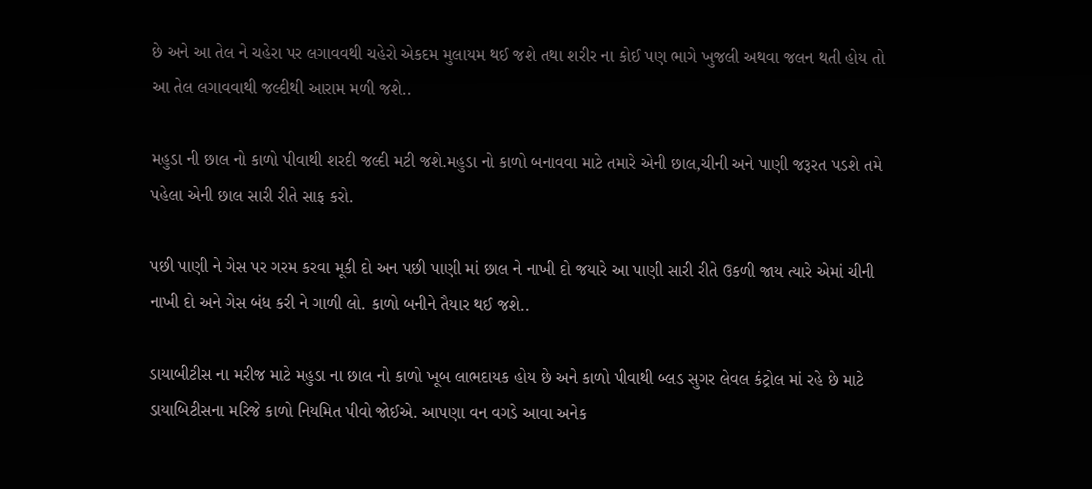છે અને આ તેલ ને ચહેરા પર લગાવવથી ચહેરો એકદમ મુલાયમ થઈ જશે તથા શરીર ના કોઈ પણ ભાગે ખુજલી અથવા જલન થતી હોય તો આ તેલ લગાવવાથી જલ્દીથી આરામ મળી જશે..

મહુડા ની છાલ નો કાળો પીવાથી શરદી જલ્દી મટી જશે.મહુડા નો કાળો બનાવવા માટે તમારે એની છાલ,ચીની અને પાણી જરૂરત પડશે તમે પહેલા એની છાલ સારી રીતે સાફ કરો.

પછી પાણી ને ગેસ પર ગરમ કરવા મૂકી દો અન પછી પાણી માં છાલ ને નાખી દો જયારે આ પાણી સારી રીતે ઉકળી જાય ત્યારે એમાં ચીની નાખી દો અને ગેસ બંધ કરી ને ગાળી લો. કાળો બનીને તૈયાર થઈ જશે..

ડાયાબીટીસ ના મરીજ માટે મહુડા ના છાલ નો કાળો ખૂબ લાભદાયક હોય છે અને કાળો પીવાથી બ્લડ સુગર લેવલ કંટ્રોલ માં રહે છે માટે ડાયાબિટીસના મરિજે કાળો નિયમિત પીવો જોઈએ. આપણા વન વગડે આવા અનેક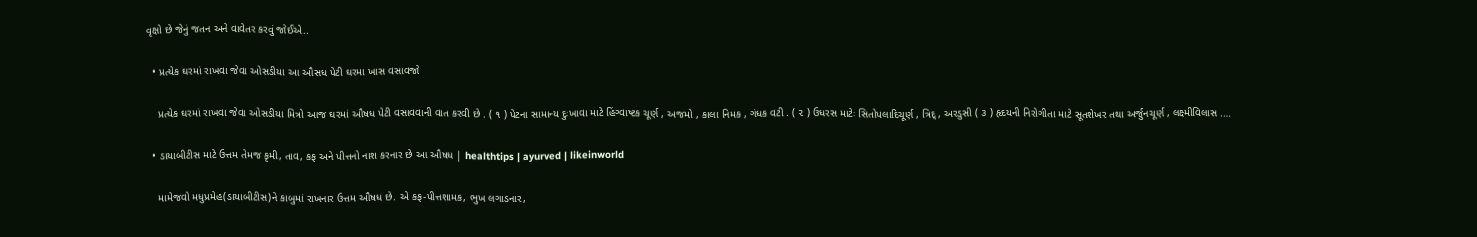વૃક્ષો છે જેનું જતન અને વાવેતર કરવું જોઈએ..

  • પ્રત્યેક ઘરમાં રાખવા જેવા ઓસડીયા આ ઔસધ પેટી ઘરમા ખાસ વસાવજો

    પ્રત્યેક ઘરમાં રાખવા જેવા ઓસડીયા મિત્રો આજ ઘરમાં ઔષધ પેટી વસાવવાની વાત કરવી છે . ( ૧ ) પેટના સામાન્ય દુઃખાવા માટે હિંગ્વાષ્ટક ચૂર્ણ , અજમો , કાલા નિમક , ગંધક વટી . ( ૨ ) ઉધરસ માટેઃ સિતોપલાદિચૂર્ણ , ત્રિદ્ , અરડુસી ( ૩ ) હૃદયની નિરોગીતા માટે સૂતશેખર તથા અર્જુનચૂર્ણ , લક્ષ્મીવિલાસ .…

  • ડાયાબીટીસ માટે ઉત્તમ તેમજ કૃમી, તાવ, કફ અને પીત્તનો નાશ કરનાર છે આ ઔષધ | healthtips | ayurved | likeinworld

    મામેજવો મધુપ્રમેહ(ડાયાબીટીસ)ને કાબુમાં રાખનાર ઉત્તમ ઔષધ છે. એ કફ-પીત્તશામક, ભુખ લગાડનાર,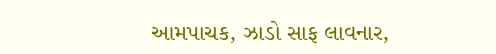આમપાચક, ઝાડો સાફ લાવનાર,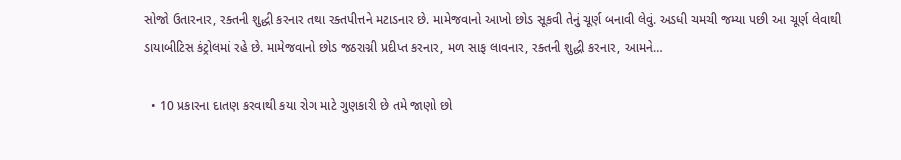સોજો ઉતારનાર, રક્તની શુદ્ધી કરનાર તથા રક્તપીત્તને મટાડનાર છે. મામેજવાનો આખો છોડ સૂકવી તેનું ચૂર્ણ બનાવી લેવું. અડધી ચમચી જમ્યા પછી આ ચૂર્ણ લેવાથી ડાયાબીટિસ કંટ્રોલમાં રહે છે. મામેજવાનો છોડ જઠરાગ્ની પ્રદીપ્ત કરનાર, મળ સાફ લાવનાર, રક્તની શુદ્ધી કરનાર, આમને…

  • 10 પ્રકારના દાતણ કરવાથી કયા રોગ માટે ગુણકારી છે તમે જાણો છો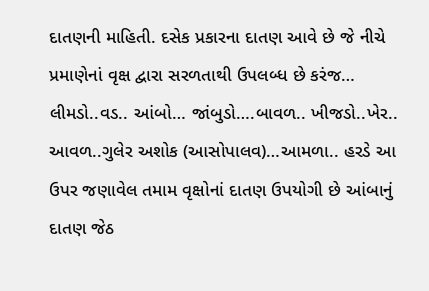દાતણની માહિતી. દસેક પ્રકારના દાતણ આવે છે જે નીચે પ્રમાણેનાં વૃક્ષ દ્વારા સરળતાથી ઉપલબ્ધ છે કરંજ… લીમડો..વડ.. આંબો… જાંબુડો….બાવળ.. ખીજડો..ખેર.. આવળ..ગુલેર અશોક (આસોપાલવ)…આમળા.. હરડે આ ઉપર જણાવેલ તમામ વૃક્ષોનાં દાતણ ઉપયોગી છે આંબાનું દાતણ જેઠ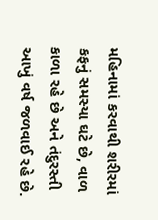મહિનામાં કરવાથી શરીરમાં કફનું સમસ્યા ઘટે છે, વાળ કાળા રહે છે અને તંદુરસ્તી આખું વર્ષ જળવાઈ રહે છે.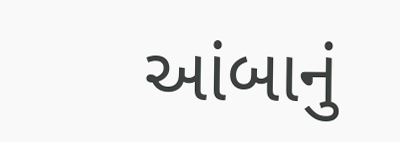આંબાનું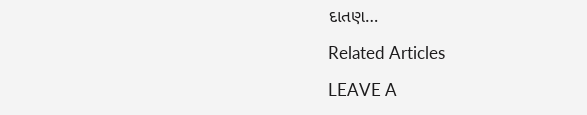દાતણ…

Related Articles

LEAVE A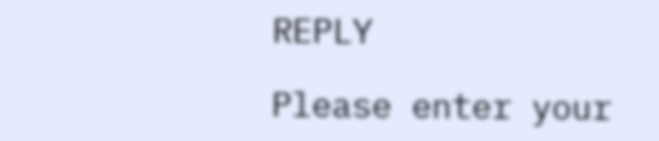REPLY

Please enter your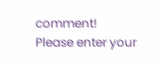comment!
Please enter your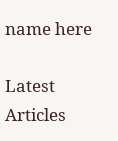name here

Latest Articles